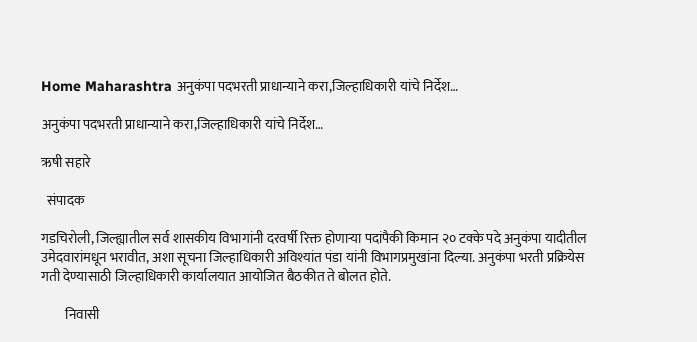Home Maharashtra अनुकंपा पदभरती प्राधान्याने करा,जिल्हाधिकारी यांचे निर्देश…

अनुकंपा पदभरती प्राधान्याने करा,जिल्हाधिकारी यांचे निर्देश…

ऋषी सहारे

  संपादक

गडचिरोली, जिल्ह्यातील सर्व शासकीय विभागांनी दरवर्षी रिक्त होणाऱ्या पदांपैकी किमान २० टक्के पदे अनुकंपा यादीतील उमेदवारांमधून भरावीत, अशा सूचना जिल्हाधिकारी अविश्यांत पंडा यांनी विभागप्रमुखांना दिल्या. अनुकंपा भरती प्रक्रियेस गती देण्यासाठी जिल्हाधिकारी कार्यालयात आयोजित बैठकीत ते बोलत होते.

         निवासी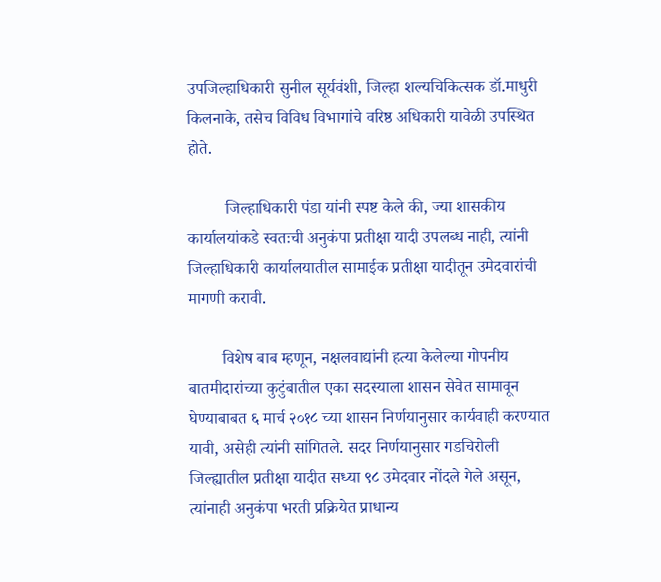उपजिल्हाधिकारी सुनील सूर्यवंशी, जिल्हा शल्यचिकित्सक डॉ.माधुरी किलनाके, तसेच विविध विभागांचे वरिष्ठ अधिकारी यावेळी उपस्थित होते.

         जिल्हाधिकारी पंडा यांनी स्पष्ट केले की, ज्या शासकीय कार्यालयांकडे स्वतःची अनुकंपा प्रतीक्षा यादी उपलब्ध नाही, त्यांनी जिल्हाधिकारी कार्यालयातील सामाईक प्रतीक्षा यादीतून उमेदवारांची मागणी करावी.

        विशेष बाब म्हणून, नक्षलवाद्यांनी हत्या केलेल्या गोपनीय बातमीदारांच्या कुटुंबातील एका सदस्याला शासन सेवेत सामावून घेण्याबाबत ६ मार्च २०१८ च्या शासन निर्णयानुसार कार्यवाही करण्यात यावी, असेही त्यांनी सांगितले. सदर निर्णयानुसार गडचिरोली जिल्ह्यातील प्रतीक्षा यादीत सध्या ९८ उमेदवार नोंदले गेले असून, त्यांनाही अनुकंपा भरती प्रक्रियेत प्राधान्य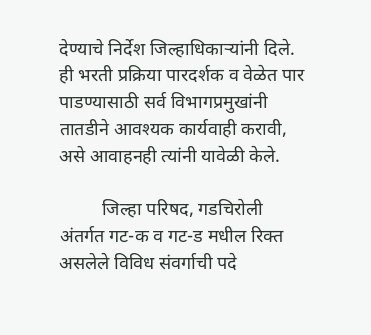देण्याचे निर्देश जिल्हाधिकाऱ्यांनी दिले. ही भरती प्रक्रिया पारदर्शक व वेळेत पार पाडण्यासाठी सर्व विभागप्रमुखांनी तातडीने आवश्यक कार्यवाही करावी, असे आवाहनही त्यांनी यावेळी केले.

         जिल्हा परिषद, गडचिरोली अंतर्गत गट-क व गट-ड मधील रिक्त असलेले विविध संवर्गाची पदे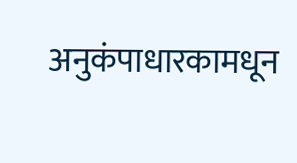अनुकंपाधारकामधून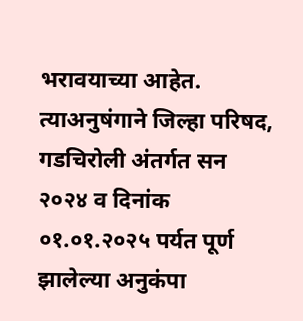भरावयाच्या आहेत. त्याअनुषंगाने जिल्हा परिषद, गडचिरोली अंतर्गत सन २०२४ व दिनांक ०१.०१.२०२५ पर्यत पूर्ण झालेल्या अनुकंपा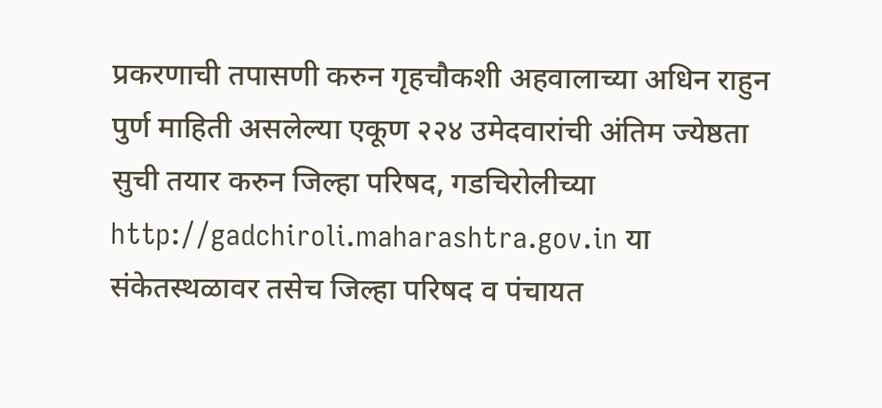प्रकरणाची तपासणी करुन गृहचौकशी अहवालाच्या अधिन राहुन पुर्ण माहिती असलेल्या एकूण २२४ उमेदवारांची अंतिम ज्येष्ठता सुची तयार करुन जिल्हा परिषद, गडचिरोलीच्या http://gadchiroli.maharashtra.gov.in या संकेतस्थळावर तसेच जिल्हा परिषद व पंचायत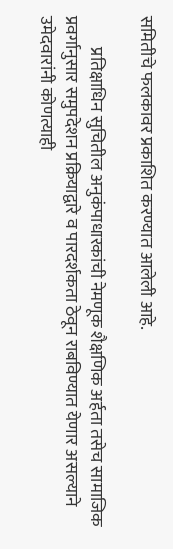समितीचे फलकावर प्रकाशित करण्यात आलेली आहे.

         प्रतिक्षाधिन सुचितील अनुकंपाधारकांची नेमणूक शैक्षणिक अर्हता तसेच सामाजिक प्रवर्गानुसार समुपदेशन प्रक्रियाद्वारे व पारदर्शकता ठेवून राबविण्यात येणार असल्याने उमेदवारांनी कोणत्याही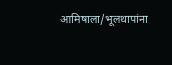आमिषाला/भूलथापांना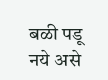बळी पडू नये असे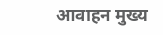आवाहन मुख्य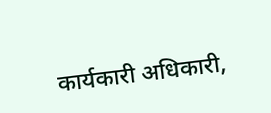कार्यकारी अधिकारी,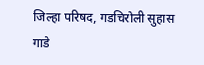जिल्हा परिषद, गडचिरोली सुहास गाडे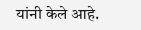यांनी केले आहे.